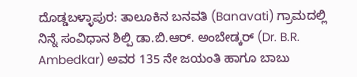ದೊಡ್ಡಬಳ್ಳಾಪುರ: ತಾಲೂಕಿನ ಬನವತಿ (Banavati) ಗ್ರಾಮದಲ್ಲಿ ನಿನ್ನೆ ಸಂವಿಧಾನ ಶಿಲ್ಪಿ ಡಾ.ಬಿ.ಆರ್. ಅಂಬೇಡ್ಕರ್ (Dr. B.R. Ambedkar) ಅವರ 135 ನೇ ಜಯಂತಿ ಹಾಗೂ ಬಾಬು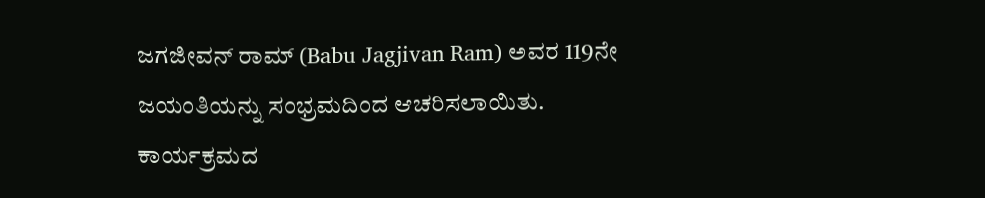ಜಗಜೀವನ್ ರಾಮ್ (Babu Jagjivan Ram) ಅವರ 119ನೇ ಜಯಂತಿಯನ್ನು ಸಂಭ್ರಮದಿಂದ ಆಚರಿಸಲಾಯಿತು.
ಕಾರ್ಯಕ್ರಮದ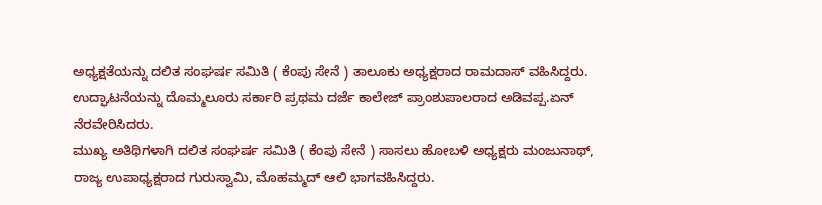ಅಧ್ಯಕ್ಷತೆಯನ್ನು ದಲಿತ ಸಂಘರ್ಷ ಸಮಿತಿ ( ಕೆಂಪು ಸೇನೆ ) ತಾಲೂಕು ಅಧ್ಯಕ್ಷರಾದ ರಾಮದಾಸ್ ವಹಿಸಿದ್ದರು. ಉದ್ಘಾಟನೆಯನ್ನು ದೊಮ್ಮಲೂರು ಸರ್ಕಾರಿ ಪ್ರಥಮ ದರ್ಜೆ ಕಾಲೇಜ್ ಪ್ರಾಂಶುಪಾಲರಾದ ಅಡಿವಪ್ಪ.ಏನ್ ನೆರವೇರಿಸಿದರು.
ಮುಖ್ಯ ಅತಿಥಿಗಳಾಗಿ ದಲಿತ ಸಂಘರ್ಷ ಸಮಿತಿ ( ಕೆಂಪು ಸೇನೆ ) ಸಾಸಲು ಹೋಬಳಿ ಅಧ್ಯಕ್ಷರು ಮಂಜುನಾಥ್, ರಾಜ್ಯ ಉಪಾಧ್ಯಕ್ಷರಾದ ಗುರುಸ್ವಾಮಿ, ಮೊಹಮ್ಮದ್ ಆಲಿ ಭಾಗವಹಿಸಿದ್ದರು.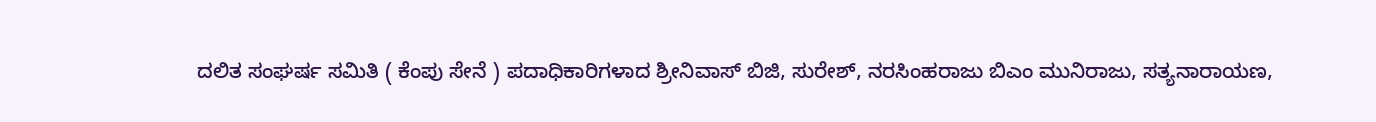ದಲಿತ ಸಂಘರ್ಷ ಸಮಿತಿ ( ಕೆಂಪು ಸೇನೆ ) ಪದಾಧಿಕಾರಿಗಳಾದ ಶ್ರೀನಿವಾಸ್ ಬಿಜಿ, ಸುರೇಶ್, ನರಸಿಂಹರಾಜು ಬಿಎಂ ಮುನಿರಾಜು, ಸತ್ಯನಾರಾಯಣ,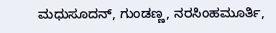ಮಧುಸೂದನ್, ಗುಂಡಣ್ಣ, ನರಸಿಂಹಮೂರ್ತಿ,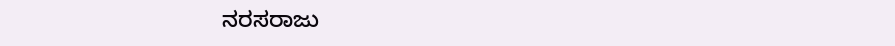ನರಸರಾಜು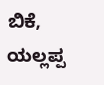ಬಿಕೆ, ಯಲ್ಲಪ್ಪ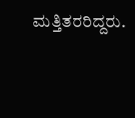ಮತ್ತಿತರರಿದ್ದರು.